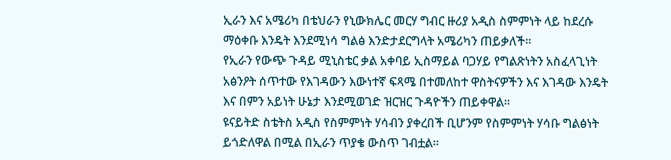ኢራን እና አሜሪካ በቴህራን የኒውክሌር መርሃ ግብር ዙሪያ አዲስ ስምምነት ላይ ከደረሱ ማዕቀቡ እንዴት እንደሚነሳ ግልፅ እንድታደርግላት አሜሪካን ጠይቃለች።
የኢራን የውጭ ጉዳይ ሚኒስቴር ቃል አቀባይ ኢስማይል ባጋሃይ የግልጽነትን አስፈላጊነት አፅንዖት ሰጥተው የእገዳውን እውነተኛ ፍጻሜ በተመለከተ ዋስትናዎችን እና እገዳው እንዴት እና በምን አይነት ሁኔታ እንደሚወገድ ዝርዝር ጉዳዮችን ጠይቀዋል።
ዩናይትድ ስቴትስ አዲስ የስምምነት ሃሳብን ያቀረበች ቢሆንም የስምምነት ሃሳቡ ግልፅነት ይጎድለዋል በሚል በኢራን ጥያቄ ውስጥ ገብቷል።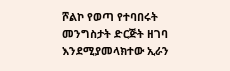ሾልኮ የወጣ የተባበሩት መንግስታት ድርጅት ዘገባ እንደሚያመላክተው ኢራን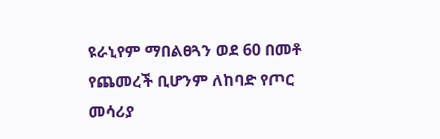ዩራኒየም ማበልፀጓን ወደ 60 በመቶ የጨመረች ቢሆንም ለከባድ የጦር መሳሪያ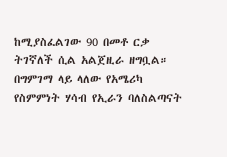ከሚያስፈልገው 90 በመቶ ርቃ ትገኛለች ሲል አልጀዚራ ዘግቧል።
በግምገማ ላይ ላለው የአሜሪካ የስምምነት ሃሳብ የኢራን ባለስልጣናት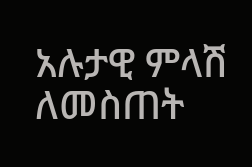አሉታዊ ምላሽ ለመስጠት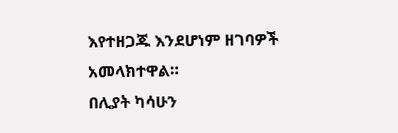እየተዘጋጁ እንደሆነም ዘገባዎች አመላክተዋል።
በሊያት ካሳሁን